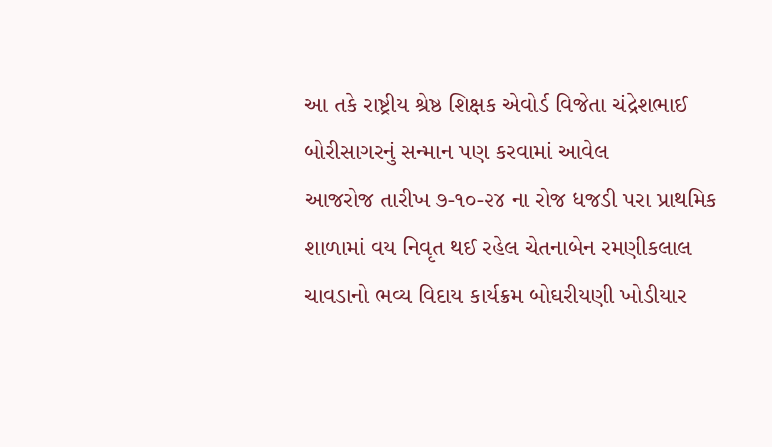આ તકે રાષ્ટ્રીય શ્રેષ્ઠ શિક્ષક એવોર્ડ વિજેતા ચંદ્રેશભાઈ બોરીસાગરનું સન્માન પણ કરવામાં આવેલ
આજરોજ તારીખ ૭-૧૦-૨૪ ના રોજ ધજડી પરા પ્રાથમિક શાળામાં વય નિવૃત થઈ રહેલ ચેતનાબેન રમણીકલાલ ચાવડાનો ભવ્ય વિદાય કાર્યક્રમ બોઘરીયણી ખોડીયાર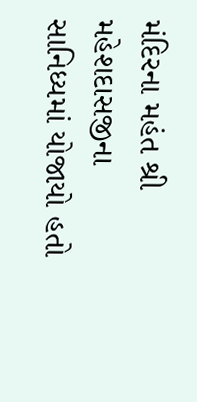મંદિરના મહંત શ્રી મહેશદાસજીના સાનિધ્યમાં યોજાયો હતો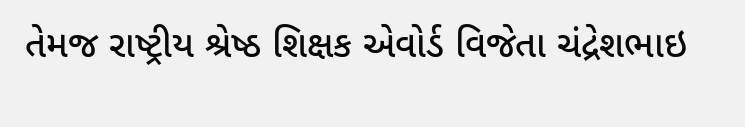તેમજ રાષ્ટ્રીય શ્રેષ્ઠ શિક્ષક એવોર્ડ વિજેતા ચંદ્રેશભાઇ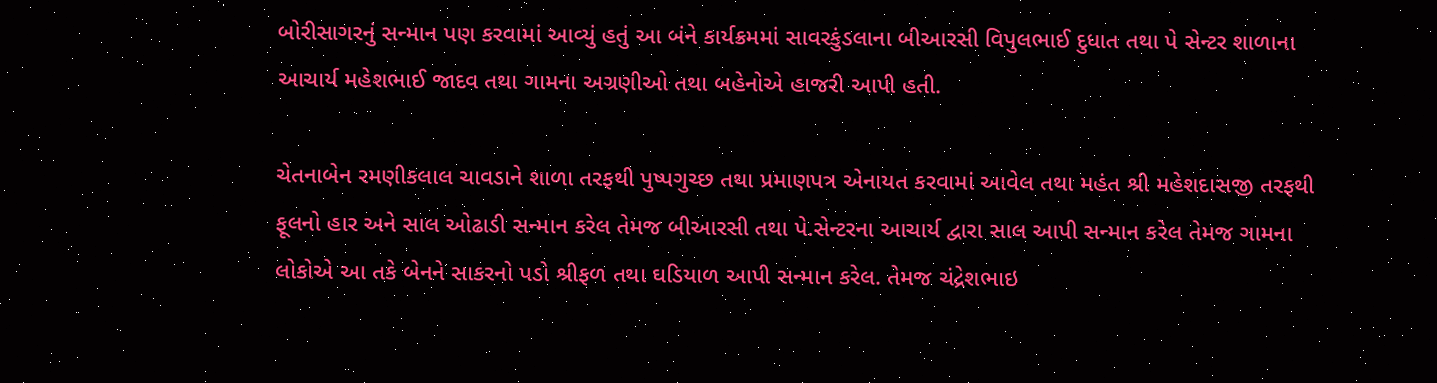બોરીસાગરનું સન્માન પણ કરવામાં આવ્યું હતું આ બંને કાર્યક્રમમાં સાવરકુંડલાના બીઆરસી વિપુલભાઈ દુધાત તથા પે સેન્ટર શાળાના આચાર્ય મહેશભાઈ જાદવ તથા ગામના અગ્રણીઓ તથા બહેનોએ હાજરી આપી હતી.

ચેતનાબેન રમણીકલાલ ચાવડાને શાળા તરફથી પુષ્પગુચ્છ તથા પ્રમાણપત્ર એનાયત કરવામાં આવેલ તથા મહંત શ્રી મહેશદાસજી તરફથી ફૂલનો હાર અને સાલ ઓઢાડી સન્માન કરેલ તેમજ બીઆરસી તથા પે.સેન્ટરના આચાર્ય દ્વારા સાલ આપી સન્માન કરેલ તેમજ ગામના લોકોએ આ તકે બેનને સાકરનો પડો શ્રીફળ તથા ઘડિયાળ આપી સન્માન કરેલ. તેમજ ચંદ્રેશભાઇ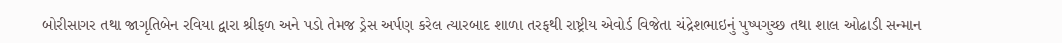બોરીસાગર તથા જાગૃતિબેન રવિયા દ્વારા શ્રીફળ અને પડો તેમજ ડ્રેસ અર્પણ કરેલ ત્યારબાદ શાળા તરફથી રાષ્ટ્રીય એવોર્ડ વિજેતા ચંદ્રેશભાઇનું પુષ્પગુચ્છ તથા શાલ ઓઢાડી સન્માન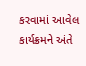કરવામાં આવેલ કાર્યક્રમને અંતે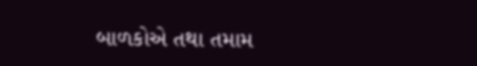બાળકોએ તથા તમામ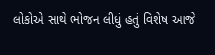લોકોએ સાથે ભોજન લીધું હતું વિશેષ આજે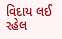વિદાય લઈ રહેલ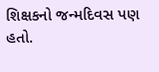શિક્ષકનો જન્મદિવસ પણ હતો.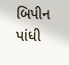બિપીન પાંધી